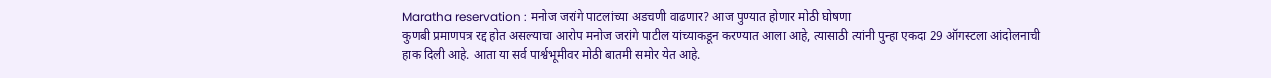Maratha reservation : मनोज जरांगे पाटलांच्या अडचणी वाढणार? आज पुण्यात होणार मोठी घोषणा
कुणबी प्रमाणपत्र रद्द होत असल्याचा आरोप मनोज जरांगे पाटील यांच्याकडून करण्यात आला आहे, त्यासाठी त्यांनी पुन्हा एकदा 29 ऑगस्टला आंदोलनाची हाक दिली आहे. आता या सर्व पार्श्वभूमीवर मोठी बातमी समोर येत आहे.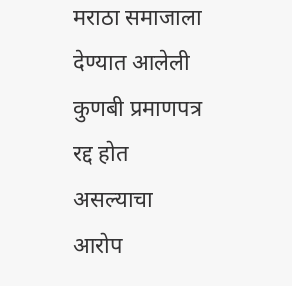मराठा समाजाला देण्यात आलेली कुणबी प्रमाणपत्र रद्द होत असल्याचा आरोप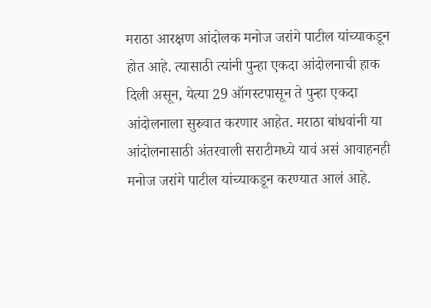मराठा आरक्षण आंदोलक मनोज जरांगे पाटील यांच्याकडून होत आहे. त्यासाठी त्यांनी पुन्हा एकदा आंदोलनाची हाक दिली असून, येत्या 29 ऑगस्टपासून ते पुन्हा एकदा आंदोलनाला सुरुवात करणार आहेत. मराठा बांधवांनी या आंदोलनासाठी अंतरवाली सराटीमध्ये यावं असं आवाहनही मनोज जरांगे पाटील यांच्याकडून करण्यात आलं आहे.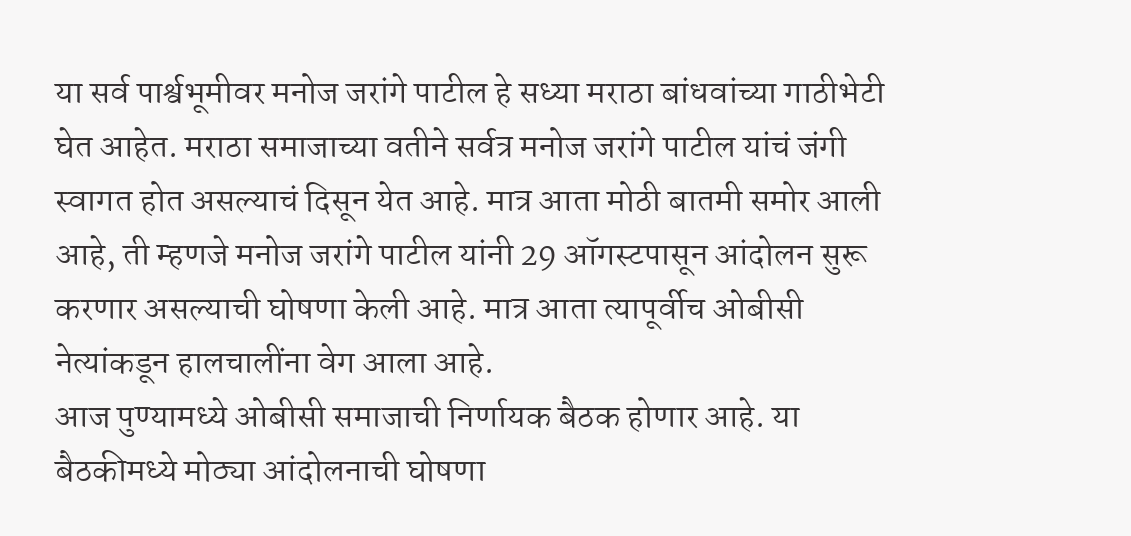या सर्व पार्श्वभूमीवर मनोज जरांगे पाटील हे सध्या मराठा बांधवांच्या गाठीभेटी घेत आहेत. मराठा समाजाच्या वतीने सर्वत्र मनोज जरांगे पाटील यांचं जंगी स्वागत होत असल्याचं दिसून येत आहे. मात्र आता मोठी बातमी समोर आली आहे, ती म्हणजे मनोज जरांगे पाटील यांनी 29 ऑगस्टपासून आंदोलन सुरू करणार असल्याची घोषणा केली आहे. मात्र आता त्यापूर्वीच ओबीसी नेत्यांकडून हालचालींना वेग आला आहे.
आज पुण्यामध्ये ओबीसी समाजाची निर्णायक बैठक होणार आहे. या बैठकीमध्ये मोठ्या आंदोलनाची घोषणा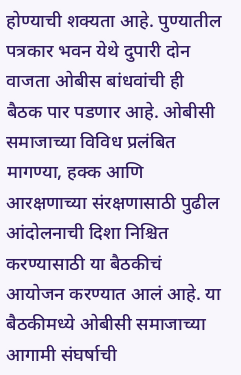होण्याची शक्यता आहे. पुण्यातील पत्रकार भवन येथे दुपारी दोन वाजता ओबीस बांधवांची ही बैठक पार पडणार आहे. ओबीसी समाजाच्या विविध प्रलंबित मागण्या, हक्क आणि आरक्षणाच्या संरक्षणासाठी पुढील आंदोलनाची दिशा निश्चित करण्यासाठी या बैठकीचं आयोजन करण्यात आलं आहे. या बैठकीमध्ये ओबीसी समाजाच्या आगामी संघर्षाची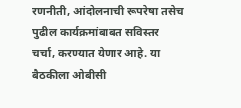रणनीती, आंदोलनाची रूपरेषा तसेच पुढील कार्यक्रमांबाबत सविस्तर चर्चा, करण्यात येणार आहे. या बैठकीला ओबीसी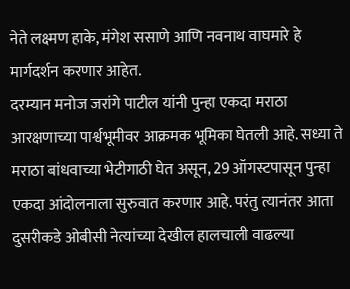नेते लक्ष्मण हाके, मंगेश ससाणे आणि नवनाथ वाघमारे हे मार्गदर्शन करणार आहेत.
दरम्यान मनोज जरांगे पाटील यांनी पुन्हा एकदा मराठा आरक्षणाच्या पार्श्वभूमीवर आक्रमक भूमिका घेतली आहे. सध्या ते मराठा बांधवाच्या भेटीगाठी घेत असून, 29 ऑगस्टपासून पुन्हा एकदा आंदोलनाला सुरुवात करणार आहे. परंतु त्यानंतर आता दुसरीकडे ओबीसी नेत्यांच्या देखील हालचाली वाढल्या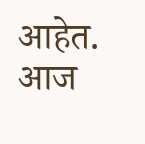आहेत. आज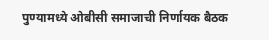पुण्यामध्ये ओबीसी समाजाची निर्णायक बैठक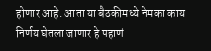होणार आहे. आता या बैठकीमध्ये नेमका काय निर्णय घेतला जाणार हे पहाणं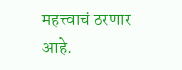महत्त्वाचं ठरणार आहे.